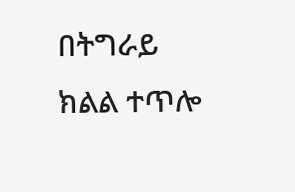በትግራይ ክልል ተጥሎ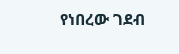የነበረው ገደብ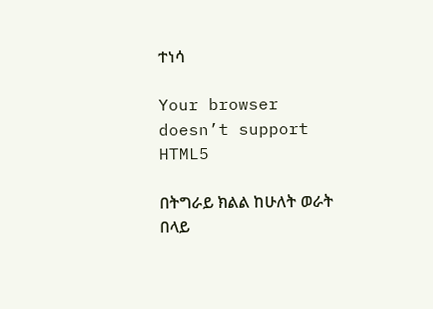ተነሳ

Your browser doesn’t support HTML5

በትግራይ ክልል ከሁለት ወራት በላይ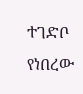ተገድቦ የነበረው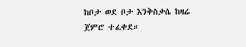ከቦታ ወደ ቦታ እንቅስቃሴ ከዛሬ ጀምሮ ተፈቀደ።